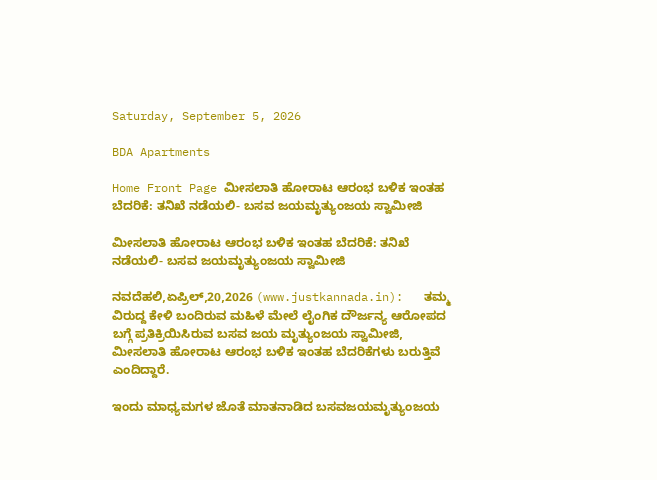Saturday, September 5, 2026

BDA Apartments

Home Front Page ಮೀಸಲಾತಿ ಹೋರಾಟ ಆರಂಭ ಬಳಿಕ ಇಂತಹ ಬೆದರಿಕೆ: ತನಿಖೆ ನಡೆಯಲಿ- ಬಸವ ಜಯಮೃತ್ಯುಂಜಯ ಸ್ವಾಮೀಜಿ

ಮೀಸಲಾತಿ ಹೋರಾಟ ಆರಂಭ ಬಳಿಕ ಇಂತಹ ಬೆದರಿಕೆ: ತನಿಖೆ ನಡೆಯಲಿ- ಬಸವ ಜಯಮೃತ್ಯುಂಜಯ ಸ್ವಾಮೀಜಿ

ನವದೆಹಲಿ,ಏಪ್ರಿಲ್,20,2026 (www.justkannada.in):   ತಮ್ಮ ವಿರುದ್ದ ಕೇಳಿ ಬಂದಿರುವ ಮಹಿಳೆ ಮೇಲೆ ಲೈಂಗಿಕ ದೌರ್ಜನ್ಯ ಆರೋಪದ ಬಗ್ಗೆ ಪ್ರತಿಕ್ರಿಯಿಸಿರುವ ಬಸವ ಜಯ ಮೃತ್ಯುಂಜಯ ಸ್ವಾಮೀಜಿ, ಮೀಸಲಾತಿ ಹೋರಾಟ ಆರಂಭ ಬಳಿಕ ಇಂತಹ ಬೆದರಿಕೆಗಳು ಬರುತ್ತಿವೆ ಎಂದಿದ್ದಾರೆ.

ಇಂದು ಮಾಧ್ಯಮಗಳ ಜೊತೆ ಮಾತನಾಡಿದ ಬಸವಜಯಮೃತ್ಯುಂಜಯ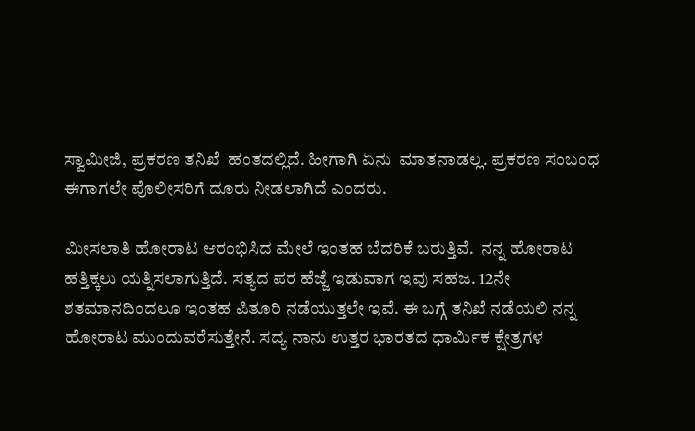ಸ್ವಾಮೀಜಿ, ಪ್ರಕರಣ ತನಿಖೆ  ಹಂತದಲ್ಲಿದೆ. ಹೀಗಾಗಿ ಏನು  ಮಾತನಾಡಲ್ಲ. ಪ್ರಕರಣ ಸಂಬಂಧ ಈಗಾಗಲೇ ಪೊಲೀಸರಿಗೆ ದೂರು ನೀಡಲಾಗಿದೆ ಎಂದರು.

ಮೀಸಲಾತಿ ಹೋರಾಟ ಆರಂಭಿಸಿದ ಮೇಲೆ ಇಂತಹ ಬೆದರಿಕೆ ಬರುತ್ತಿವೆ.  ನನ್ನ ಹೋರಾಟ ಹತ್ತಿಕ್ಕಲು ಯತ್ನಿಸಲಾಗುತ್ತಿದೆ. ಸತ್ಯದ ಪರ ಹೆಜ್ಜೆ ಇಡುವಾಗ ಇವು ಸಹಜ. 12ನೇ ಶತಮಾನದಿಂದಲೂ ಇಂತಹ ಪಿತೂರಿ ನಡೆಯುತ್ತಲೇ ಇವೆ. ಈ ಬಗ್ಗೆ ತನಿಖೆ ನಡೆಯಲಿ ನನ್ನ ಹೋರಾಟ ಮುಂದುವರೆಸುತ್ತೇನೆ. ಸದ್ಯ ನಾನು ಉತ್ತರ ಭಾರತದ ಧಾರ್ಮಿಕ ಕ್ಷೇತ್ರಗಳ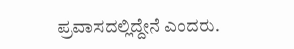ಪ್ರವಾಸದಲ್ಲಿದ್ದೇನೆ ಎಂದರು.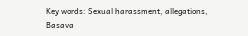Key words: Sexual harassment, allegations, Basava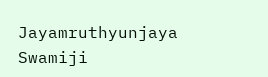Jayamruthyunjaya Swamiji